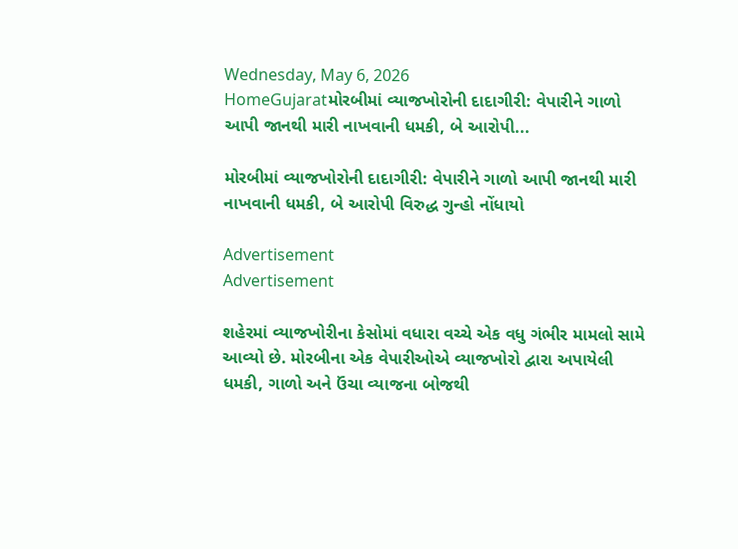Wednesday, May 6, 2026
HomeGujaratમોરબીમાં વ્યાજખોરોની દાદાગીરી: વેપારીને ગાળો આપી જાનથી મારી નાખવાની ધમકી, બે આરોપી...

મોરબીમાં વ્યાજખોરોની દાદાગીરી: વેપારીને ગાળો આપી જાનથી મારી નાખવાની ધમકી, બે આરોપી વિરુદ્ધ ગુન્હો નોંધાયો

Advertisement
Advertisement

શહેરમાં વ્યાજખોરીના કેસોમાં વધારા વચ્ચે એક વધુ ગંભીર મામલો સામે આવ્યો છે. મોરબીના એક વેપારીઓએ વ્યાજખોરો દ્વારા અપાયેલી ધમકી, ગાળો અને ઉંચા વ્યાજના બોજથી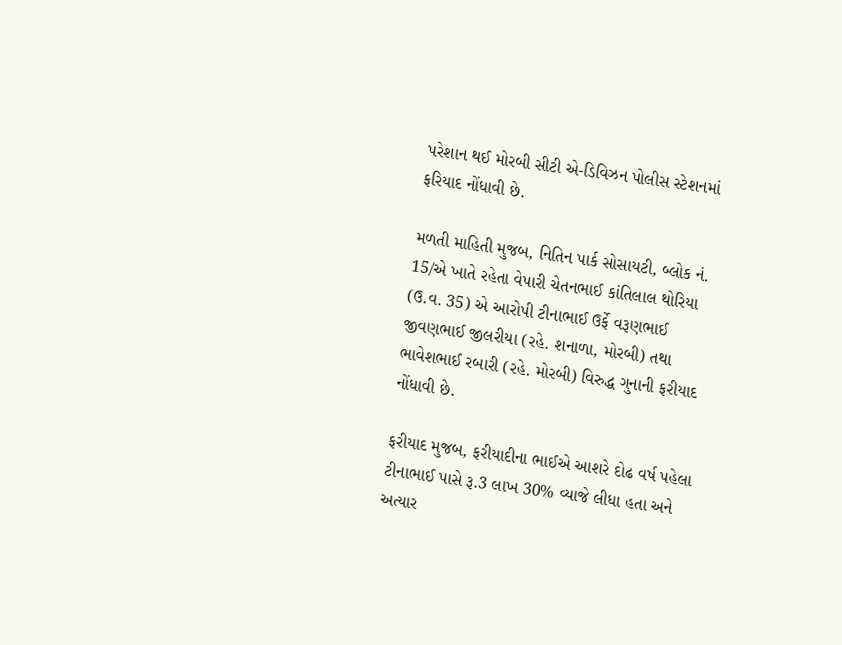પરેશાન થઈ મોરબી સીટી એ-ડિવિઝન પોલીસ સ્ટેશનમાં ફરિયાદ નોંધાવી છે.

મળતી માહિતી મુજબ, નિતિન પાર્ક સોસાયટી, બ્લોક નં. 15/એ ખાતે રહેતા વેપારી ચેતનભાઈ કાંતિલાલ થોરિયા (ઉ.વ. 35) એ આરોપી ટીનાભાઈ ઉર્ફે વરૂણભાઈ જીવણભાઈ જીલરીયા (રહે. શનાળા, મોરબી) તથા ભાવેશભાઈ રબારી (રહે. મોરબી) વિરુદ્ધ ગુનાની ફરીયાદ નોંધાવી છે.

ફરીયાદ મુજબ, ફરીયાદીના ભાઈએ આશરે દોઢ વર્ષ પહેલા ટીનાભાઈ પાસે રૂ.3 લાખ 30% વ્યાજે લીધા હતા અને અત્યાર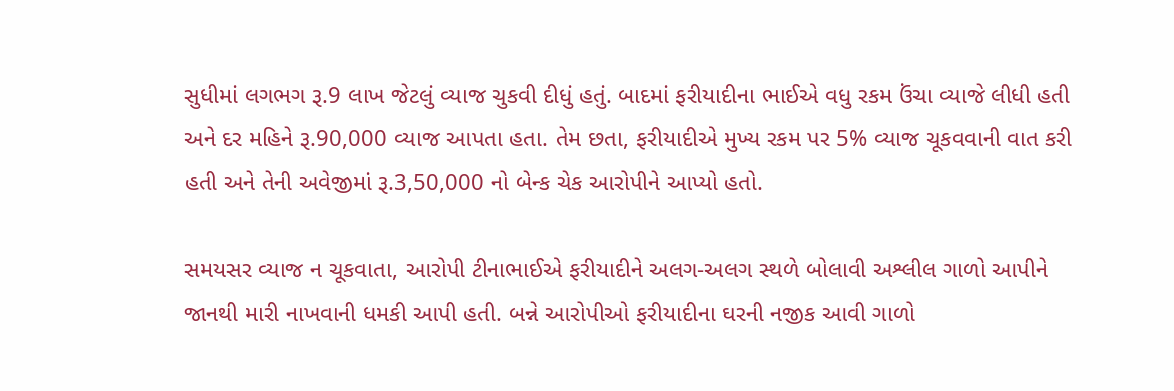સુધીમાં લગભગ રૂ.9 લાખ જેટલું વ્યાજ ચુકવી દીધું હતું. બાદમાં ફરીયાદીના ભાઈએ વધુ રકમ ઉંચા વ્યાજે લીધી હતી અને દર મહિને રૂ.90,000 વ્યાજ આપતા હતા. તેમ છતા, ફરીયાદીએ મુખ્ય રકમ પર 5% વ્યાજ ચૂકવવાની વાત કરી હતી અને તેની અવેજીમાં રૂ.3,50,000 નો બેન્ક ચેક આરોપીને આપ્યો હતો.

સમયસર વ્યાજ ન ચૂકવાતા, આરોપી ટીનાભાઈએ ફરીયાદીને અલગ-અલગ સ્થળે બોલાવી અશ્લીલ ગાળો આપીને જાનથી મારી નાખવાની ધમકી આપી હતી. બન્ને આરોપીઓ ફરીયાદીના ઘરની નજીક આવી ગાળો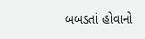બબડતાં હોવાનો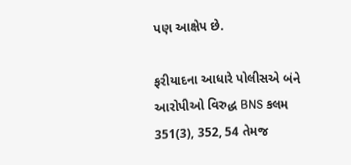પણ આક્ષેપ છે.

ફરીયાદના આધારે પોલીસએ બંને આરોપીઓ વિરુદ્ધ BNS કલમ 351(3), 352, 54 તેમજ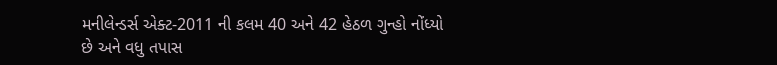મનીલેન્ડર્સ એક્ટ-2011 ની કલમ 40 અને 42 હેઠળ ગુન્હો નોંધ્યો છે અને વધુ તપાસ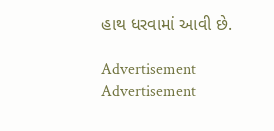હાથ ધરવામાં આવી છે.

Advertisement
Advertisement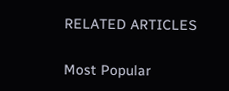RELATED ARTICLES

Most Popular